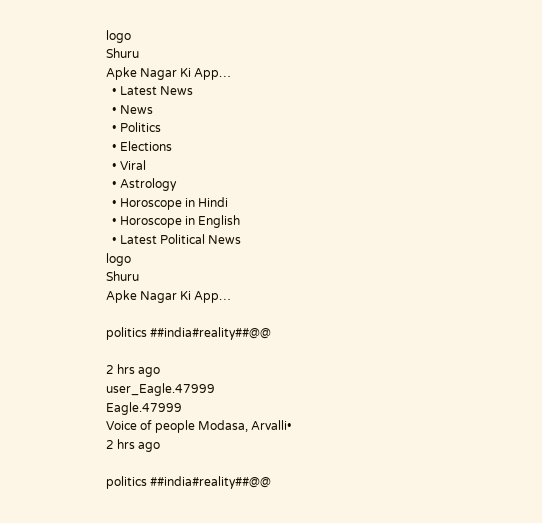logo
Shuru
Apke Nagar Ki App…
  • Latest News
  • News
  • Politics
  • Elections
  • Viral
  • Astrology
  • Horoscope in Hindi
  • Horoscope in English
  • Latest Political News
logo
Shuru
Apke Nagar Ki App…

politics ##india#reality##@@

2 hrs ago
user_Eagle.47999
Eagle.47999
Voice of people Modasa, Arvalli•
2 hrs ago

politics ##india#reality##@@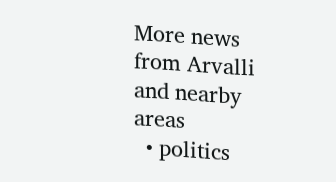More news from Arvalli and nearby areas
  • politics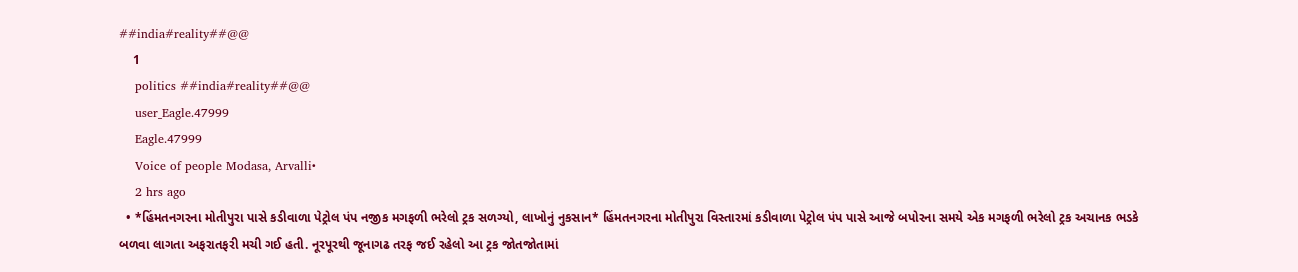##india#reality##@@
    1
    politics ##india#reality##@@
    user_Eagle.47999
    Eagle.47999
    Voice of people Modasa, Arvalli•
    2 hrs ago
  • *હિંમતનગરના મોતીપુરા પાસે કડીવાળા પેટ્રોલ પંપ નજીક મગફળી ભરેલો ટ્રક સળગ્યો, લાખોનું નુકસાન* હિંમતનગરના મોતીપુરા વિસ્તારમાં કડીવાળા પેટ્રોલ પંપ પાસે આજે બપોરના સમયે એક મગફળી ભરેલો ટ્રક અચાનક ભડકે બળવા લાગતા અફરાતફરી મચી ગઈ હતી. નૂરપૂરથી જૂનાગઢ તરફ જઈ રહેલો આ ટ્રક જોતજોતામાં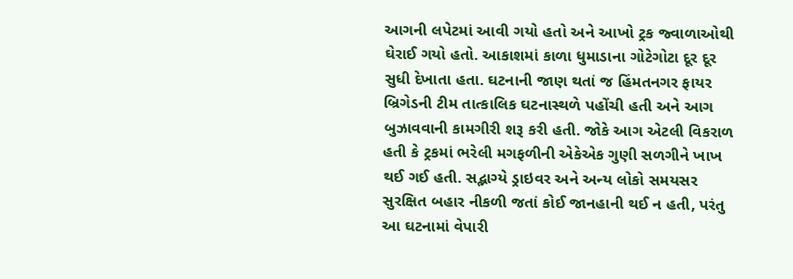આગની લપેટમાં આવી ગયો હતો અને આખો ટ્રક જ્વાળાઓથી ઘેરાઈ ગયો હતો. આકાશમાં કાળા ધુમાડાના ગોટેગોટા દૂર દૂર સુધી દેખાતા હતા. ઘટનાની જાણ થતાં જ હિંમતનગર ફાયર બ્રિગેડની ટીમ તાત્કાલિક ઘટનાસ્થળે પહોંચી હતી અને આગ બુઝાવવાની કામગીરી શરૂ કરી હતી. જોકે આગ એટલી વિકરાળ હતી કે ટ્રકમાં ભરેલી મગફળીની એકેએક ગુણી સળગીને ખાખ થઈ ગઈ હતી. સદ્ભાગ્યે ડ્રાઇવર અને અન્ય લોકો સમયસર સુરક્ષિત બહાર નીકળી જતાં કોઈ જાનહાની થઈ ન હતી, પરંતુ આ ઘટનામાં વેપારી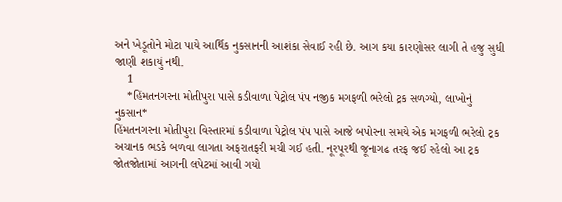અને ખેડૂતોને મોટા પાયે આર્થિક નુકસાનની આશંકા સેવાઈ રહી છે. આગ કયા કારણોસર લાગી તે હજુ સુધી જાણી શકાયું નથી.
    1
    *હિંમતનગરના મોતીપુરા પાસે કડીવાળા પેટ્રોલ પંપ નજીક મગફળી ભરેલો ટ્રક સળગ્યો, લાખોનું નુકસાન*
હિંમતનગરના મોતીપુરા વિસ્તારમાં કડીવાળા પેટ્રોલ પંપ પાસે આજે બપોરના સમયે એક મગફળી ભરેલો ટ્રક અચાનક ભડકે બળવા લાગતા અફરાતફરી મચી ગઈ હતી. નૂરપૂરથી જૂનાગઢ તરફ જઈ રહેલો આ ટ્રક જોતજોતામાં આગની લપેટમાં આવી ગયો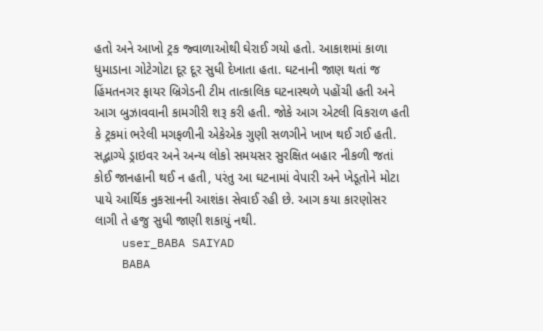હતો અને આખો ટ્રક જ્વાળાઓથી ઘેરાઈ ગયો હતો. આકાશમાં કાળા ધુમાડાના ગોટેગોટા દૂર દૂર સુધી દેખાતા હતા. ઘટનાની જાણ થતાં જ હિંમતનગર ફાયર બ્રિગેડની ટીમ તાત્કાલિક ઘટનાસ્થળે પહોંચી હતી અને આગ બુઝાવવાની કામગીરી શરૂ કરી હતી. જોકે આગ એટલી વિકરાળ હતી કે ટ્રકમાં ભરેલી મગફળીની એકેએક ગુણી સળગીને ખાખ થઈ ગઈ હતી. સદ્ભાગ્યે ડ્રાઇવર અને અન્ય લોકો સમયસર સુરક્ષિત બહાર નીકળી જતાં કોઈ જાનહાની થઈ ન હતી, પરંતુ આ ઘટનામાં વેપારી અને ખેડૂતોને મોટા પાયે આર્થિક નુકસાનની આશંકા સેવાઈ રહી છે. આગ કયા કારણોસર લાગી તે હજુ સુધી જાણી શકાયું નથી.
    user_BABA SAIYAD
    BABA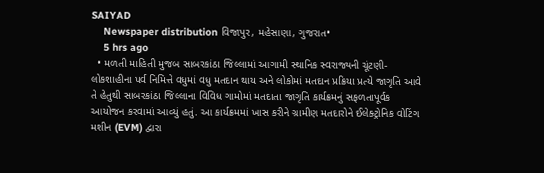SAIYAD
    Newspaper distribution વિજાપુર, મહેસાણા, ગુજરાત•
    5 hrs ago
  • મળતી માહિતી મુજબ સાબરકાંઠા જિલ્લામાં આગામી સ્થાનિક સ્વરાજ્યની ચૂંટણી- લોકશાહીના પર્વ નિમિત્તે વધુમાં વધુ મતદાન થાય અને લોકોમાં મતદાન પ્રક્રિયા પ્રત્યે જાગૃતિ આવે તે હેતુથી સાબરકાંઠા જિલ્લાના વિવિધ ગામોમાં મતદાતા જાગૃતિ કાર્યક્રમનું સફળતાપૂર્વક આયોજન કરવામાં આવ્યું હતું. આ કાર્યક્રમમાં ખાસ કરીને ગ્રામીણ મતદારોને ઈલેક્ટ્રોનિક વોટિંગ મશીન (EVM) દ્વારા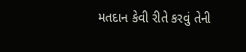મતદાન કેવી રીતે કરવું તેની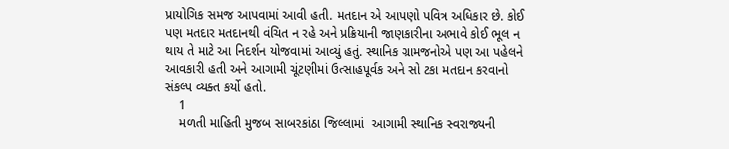પ્રાયોગિક સમજ આપવામાં આવી હતી. મતદાન એ આપણો પવિત્ર અધિકાર છે. કોઈ પણ મતદાર મતદાનથી વંચિત ન રહે અને પ્રક્રિયાની જાણકારીના અભાવે કોઈ ભૂલ ન થાય તે માટે આ નિદર્શન યોજવામાં આવ્યું હતું. સ્થાનિક ગ્રામજનોએ પણ આ પહેલને આવકારી હતી અને આગામી ચૂંટણીમાં ઉત્સાહપૂર્વક અને સો ટકા મતદાન કરવાનો સંકલ્પ વ્યક્ત કર્યો હતો.
    1
    મળતી માહિતી મુજબ સાબરકાંઠા જિલ્લામાં  આગામી સ્થાનિક સ્વરાજ્યની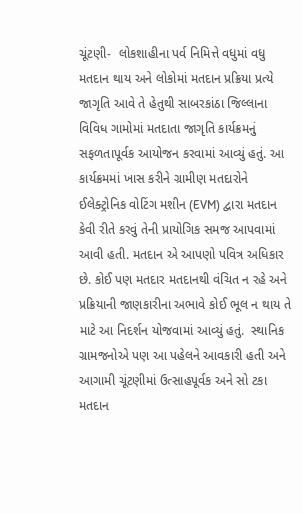ચૂંટણી-  લોકશાહીના પર્વ નિમિત્તે વધુમાં વધુ મતદાન થાય અને લોકોમાં મતદાન પ્રક્રિયા પ્રત્યે જાગૃતિ આવે તે હેતુથી સાબરકાંઠા જિલ્લાના વિવિધ ગામોમાં મતદાતા જાગૃતિ કાર્યક્રમનું સફળતાપૂર્વક આયોજન કરવામાં આવ્યું હતું. આ કાર્યક્રમમાં ખાસ કરીને ગ્રામીણ મતદારોને ઈલેક્ટ્રોનિક વોટિંગ મશીન (EVM) દ્વારા મતદાન કેવી રીતે કરવું તેની પ્રાયોગિક સમજ આપવામાં આવી હતી. મતદાન એ આપણો પવિત્ર અધિકાર છે. કોઈ પણ મતદાર મતદાનથી વંચિત ન રહે અને પ્રક્રિયાની જાણકારીના અભાવે કોઈ ભૂલ ન થાય તે માટે આ નિદર્શન યોજવામાં આવ્યું હતું.  સ્થાનિક ગ્રામજનોએ પણ આ પહેલને આવકારી હતી અને આગામી ચૂંટણીમાં ઉત્સાહપૂર્વક અને સો ટકા મતદાન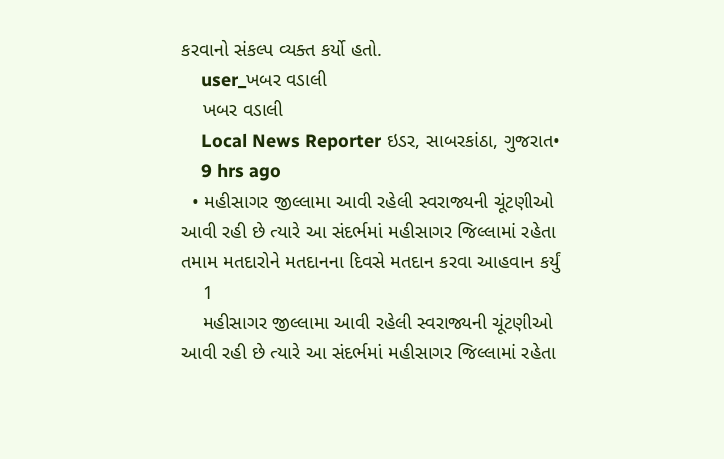કરવાનો સંકલ્પ વ્યક્ત કર્યો હતો.
    user_ખબર વડાલી
    ખબર વડાલી
    Local News Reporter ઇડર, સાબરકાંઠા, ગુજરાત•
    9 hrs ago
  • મહીસાગર‌ જીલ્લામા‌ આવી રહેલી સ્વરાજ્યની ચૂંટણીઓ આવી રહી છે ત્યારે આ સંદર્ભમાં મહીસાગર જિલ્લામાં રહેતા તમામ‌ મતદારોને મતદાનના ‌દિવસે મતદાન કરવા આહવાન કર્યું
    1
    મહીસાગર‌ જીલ્લામા‌ આવી રહેલી સ્વરાજ્યની ચૂંટણીઓ આવી રહી છે ત્યારે આ સંદર્ભમાં મહીસાગર જિલ્લામાં રહેતા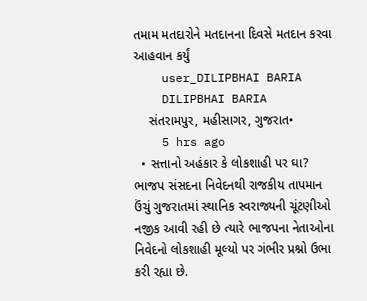તમામ‌ મતદારોને મતદાનના ‌દિવસે મતદાન કરવા આહવાન કર્યું
    user_DILIPBHAI BARIA
    DILIPBHAI BARIA
    સંતરામપુર, મહીસાગર, ગુજરાત•
    5 hrs ago
  • સત્તાનો અહંકાર કે લોકશાહી પર ઘા? ભાજપ સંસદના નિવેદનથી રાજકીય તાપમાન ઉંચું ગુજરાતમાં સ્થાનિક સ્વરાજ્યની ચૂંટણીઓ નજીક આવી રહી છે ત્યારે ભાજપના નેતાઓના નિવેદનો લોકશાહી મૂલ્યો પર ગંભીર પ્રશ્નો ઉભા કરી રહ્યા છે.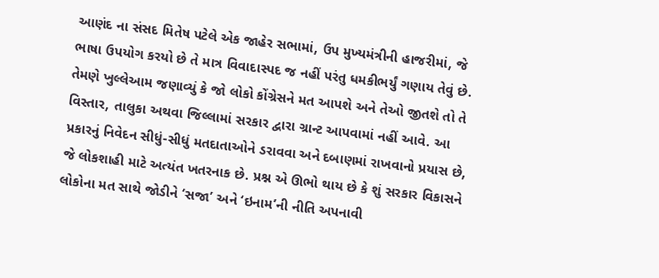આણંદ ના સંસદ મિતેષ પટેલે એક જાહેર સભામાં, ઉપ મુખ્યમંત્રીની હાજરીમાં, જે ભાષા ઉપયોગ કરયો છે તે માત્ર વિવાદાસ્પદ જ નહીં પરંતુ ધમકીભર્યું ગણાય તેવું છે. તેમણે ખુલ્લેઆમ જણાવ્યું કે જો લોકો કોંગ્રેસને મત આપશે અને તેઓ જીતશે તો તે વિસ્તાર, તાલુકા અથવા જિલ્લામાં સરકાર દ્વારા ગ્રાન્ટ આપવામાં નહીં આવે. આ પ્રકારનું નિવેદન સીધું-સીધું મતદાતાઓને ડરાવવા અને દબાણમાં રાખવાનો પ્રયાસ છે, જે લોકશાહી માટે અત્યંત ખતરનાક છે. પ્રશ્ન એ ઊભો થાય છે કે શું સરકાર વિકાસને લોકોના મત સાથે જોડીને ‘સજા’ અને ‘ઇનામ’ની નીતિ અપનાવી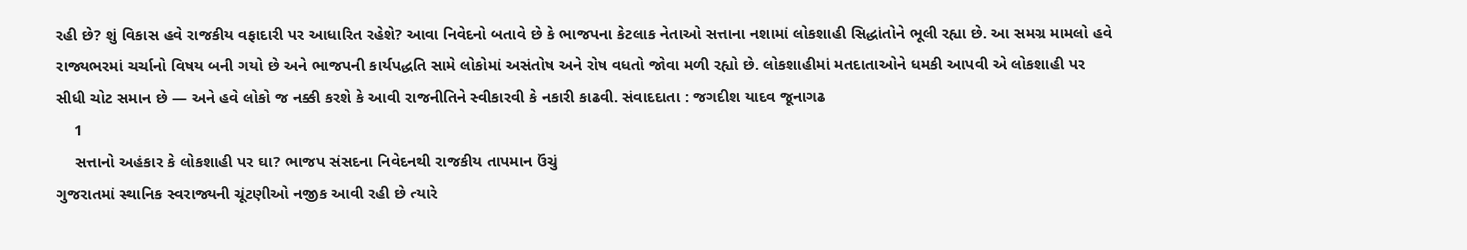રહી છે? શું વિકાસ હવે રાજકીય વફાદારી પર આધારિત રહેશે? આવા નિવેદનો બતાવે છે કે ભાજપના કેટલાક નેતાઓ સત્તાના નશામાં લોકશાહી સિદ્ધાંતોને ભૂલી રહ્યા છે. આ સમગ્ર મામલો હવે રાજ્યભરમાં ચર્ચાનો વિષય બની ગયો છે અને ભાજપની કાર્યપદ્ધતિ સામે લોકોમાં અસંતોષ અને રોષ વધતો જોવા મળી રહ્યો છે. લોકશાહીમાં મતદાતાઓને ધમકી આપવી એ લોકશાહી પર સીધી ચોટ સમાન છે — અને હવે લોકો જ નક્કી કરશે કે આવી રાજનીતિને સ્વીકારવી કે નકારી કાઢવી. સંવાદદાતા : જગદીશ યાદવ જૂનાગઢ
    1
    સત્તાનો અહંકાર કે લોકશાહી પર ઘા? ભાજપ સંસદના નિવેદનથી રાજકીય તાપમાન ઉંચું
ગુજરાતમાં સ્થાનિક સ્વરાજ્યની ચૂંટણીઓ નજીક આવી રહી છે ત્યારે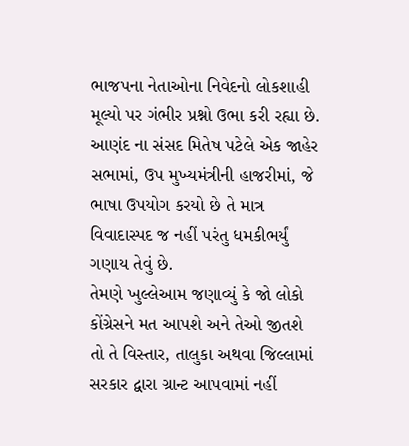ભાજપના નેતાઓના નિવેદનો લોકશાહી મૂલ્યો પર ગંભીર પ્રશ્નો ઉભા કરી રહ્યા છે. આણંદ ના સંસદ મિતેષ પટેલે એક જાહેર સભામાં, ઉપ મુખ્યમંત્રીની હાજરીમાં, જે ભાષા ઉપયોગ કરયો છે તે માત્ર વિવાદાસ્પદ જ નહીં પરંતુ ધમકીભર્યું ગણાય તેવું છે.
તેમણે ખુલ્લેઆમ જણાવ્યું કે જો લોકો કોંગ્રેસને મત આપશે અને તેઓ જીતશે તો તે વિસ્તાર, તાલુકા અથવા જિલ્લામાં સરકાર દ્વારા ગ્રાન્ટ આપવામાં નહીં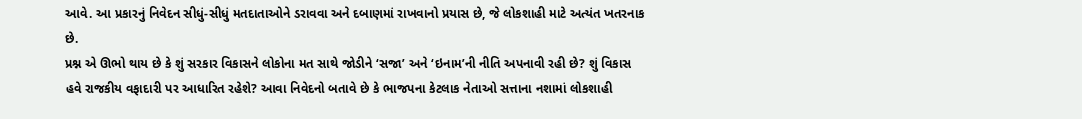આવે. આ પ્રકારનું નિવેદન સીધું-સીધું મતદાતાઓને ડરાવવા અને દબાણમાં રાખવાનો પ્રયાસ છે, જે લોકશાહી માટે અત્યંત ખતરનાક છે.
પ્રશ્ન એ ઊભો થાય છે કે શું સરકાર વિકાસને લોકોના મત સાથે જોડીને ‘સજા’ અને ‘ઇનામ’ની નીતિ અપનાવી રહી છે? શું વિકાસ હવે રાજકીય વફાદારી પર આધારિત રહેશે? આવા નિવેદનો બતાવે છે કે ભાજપના કેટલાક નેતાઓ સત્તાના નશામાં લોકશાહી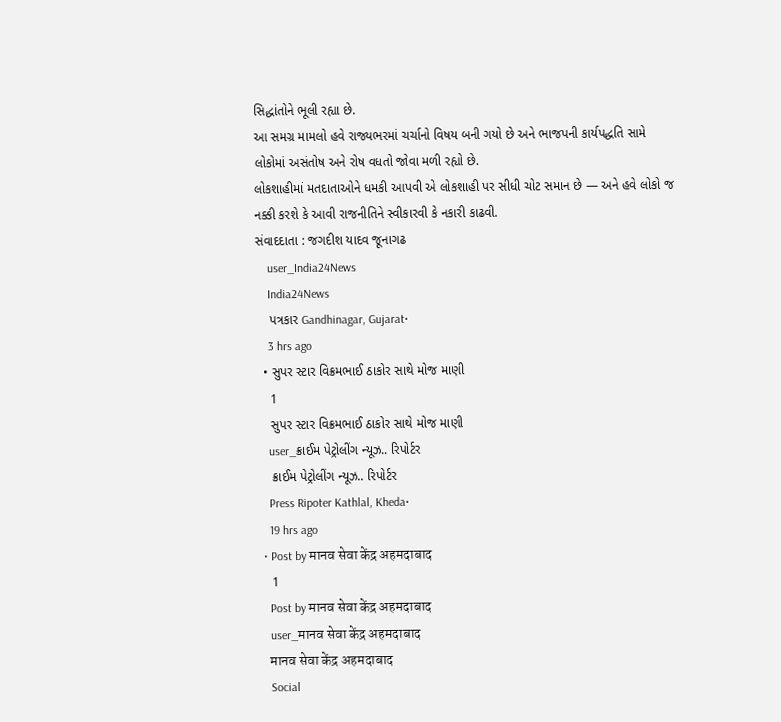સિદ્ધાંતોને ભૂલી રહ્યા છે.
આ સમગ્ર મામલો હવે રાજ્યભરમાં ચર્ચાનો વિષય બની ગયો છે અને ભાજપની કાર્યપદ્ધતિ સામે લોકોમાં અસંતોષ અને રોષ વધતો જોવા મળી રહ્યો છે.
લોકશાહીમાં મતદાતાઓને ધમકી આપવી એ લોકશાહી પર સીધી ચોટ સમાન છે — અને હવે લોકો જ નક્કી કરશે કે આવી રાજનીતિને સ્વીકારવી કે નકારી કાઢવી.
સંવાદદાતા : જગદીશ યાદવ જૂનાગઢ
    user_India24News
    India24News
    પત્રકાર Gandhinagar, Gujarat•
    3 hrs ago
  • સુપર સ્ટાર વિક્રમભાઈ ઠાકોર સાથે મોજ માણી
    1
    સુપર સ્ટાર વિક્રમભાઈ ઠાકોર સાથે મોજ માણી
    user_ક્રાઈમ પેટ્રોલીંગ ન્યૂઝ.. રિપોર્ટર
    ક્રાઈમ પેટ્રોલીંગ ન્યૂઝ.. રિપોર્ટર
    Press Ripoter Kathlal, Kheda•
    19 hrs ago
  • Post by मानव सेवा केंद्र अहमदाबाद
    1
    Post by मानव सेवा केंद्र अहमदाबाद
    user_मानव सेवा केंद्र अहमदाबाद
    मानव सेवा केंद्र अहमदाबाद
    Social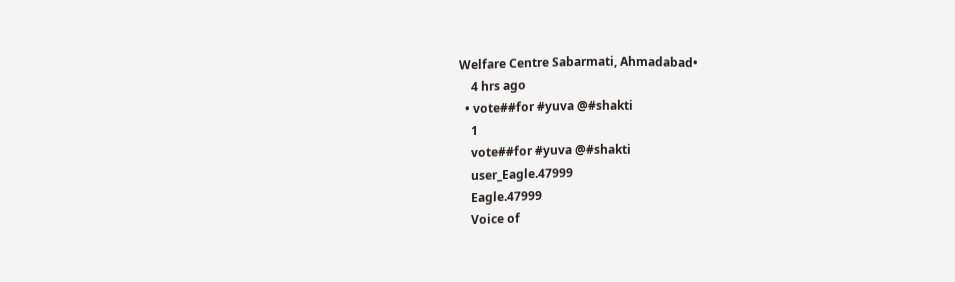Welfare Centre Sabarmati, Ahmadabad•
    4 hrs ago
  • vote##for #yuva @#shakti
    1
    vote##for #yuva @#shakti
    user_Eagle.47999
    Eagle.47999
    Voice of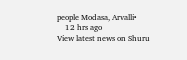people Modasa, Arvalli•
    12 hrs ago
View latest news on Shuru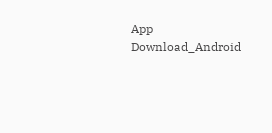App
Download_Android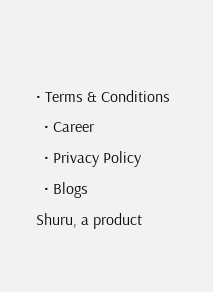• Terms & Conditions
  • Career
  • Privacy Policy
  • Blogs
Shuru, a product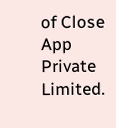of Close App Private Limited.